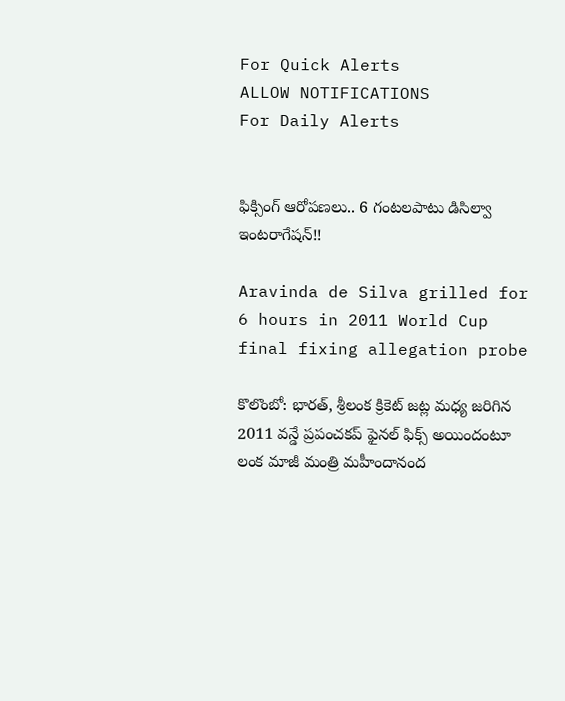For Quick Alerts
ALLOW NOTIFICATIONS
For Daily Alerts


ఫిక్సింగ్ ఆరోపణలు.. 6 గంటలపాటు డిసిల్వా ఇంటరాగేషన్!!

Aravinda de Silva grilled for 6 hours in 2011 World Cup final fixing allegation probe

కొలొంబో: భారత్, శ్రీలంక క్రికెట్ జట్ల మధ్య జరిగిన 2011 వన్డే ప్రపంచకప్‌ ఫైనల్‌ ఫిక్స్‌ అయిందంటూ లంక మాజీ మంత్రి మహీందానంద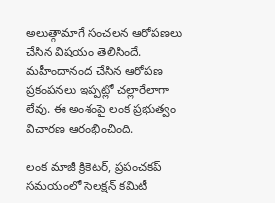అలుత్గామాగే‌‌ సంచలన ఆరోపణలు చేసిన విషయం తెలిసిందే. మహీందానంద చేసిన ఆరోపణ ప్రకంపనలు ఇప్పట్లో చల్లారేలాగా లేవు. ఈ అంశంపై లంక ప్రభుత్వం విచారణ ఆరంభించింది.

లంక మాజీ క్రికెటర్‌, ప్రపంచకప్‌ సమయంలో సెలక్షన్‌ కమిటీ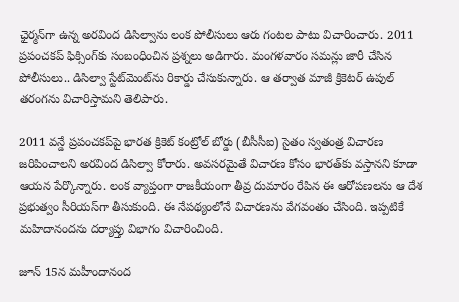ఛైర్మన్‌గా ఉన్న అరవింద డిసిల్వాను లంక పోలీసులు ఆరు గంటల పాటు విచారించారు. 2011 ప్రపంచకప్ ఫిక్సింగ్‌కు సంబంధించిన ప్రశ్నలు అడిగారు. మంగళవారం సమన్లు జారీ చేసిన పోలీసులు.. డిసిల్వా స్టేట్‌మెంట్‌ను రికార్డు చేసుకున్నారు. ఆ తర్వాత మాజీ క్రికెటర్‌ ఉపుల్‌ తరంగను విచారిస్తామని తెలిపారు.

2011 వన్డే ప్రపంచకప్‌పై భారత క్రికెట్ కంట్రోల్ బోర్డు (బీసీసీఐ) సైతం స్వతంత్ర విచారణ జరిపించాలని అరవింద డిసిల్వా కోరారు. అవసరమైతే విచారణ కోసం భారత్‌కు వస్తానని కూడా ఆయన పేర్కొన్నారు. లంక వ్యాప్తంగా రాజకీయంగా తీవ్ర దుమారం రేపిన ఈ ఆరోపణలను ఆ దేశ ప్రభుత్వం సీరియస్‌గా తీసుకుంది. ఈ నేపథ్యంలోనే విచారణను వేగవంతం చేసింది. ఇప్పటికే మహిదానందను దర్యాప్తు విభాగం విచారించింది.

జూన్‌ 15న మహీందానంద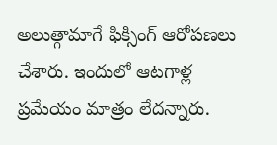అలుత్గామాగే ఫిక్సింగ్‌ ఆరోపణలు చేశారు. ఇందులో ఆటగాళ్ల ప్రమేయం మాత్రం లేదన్నారు.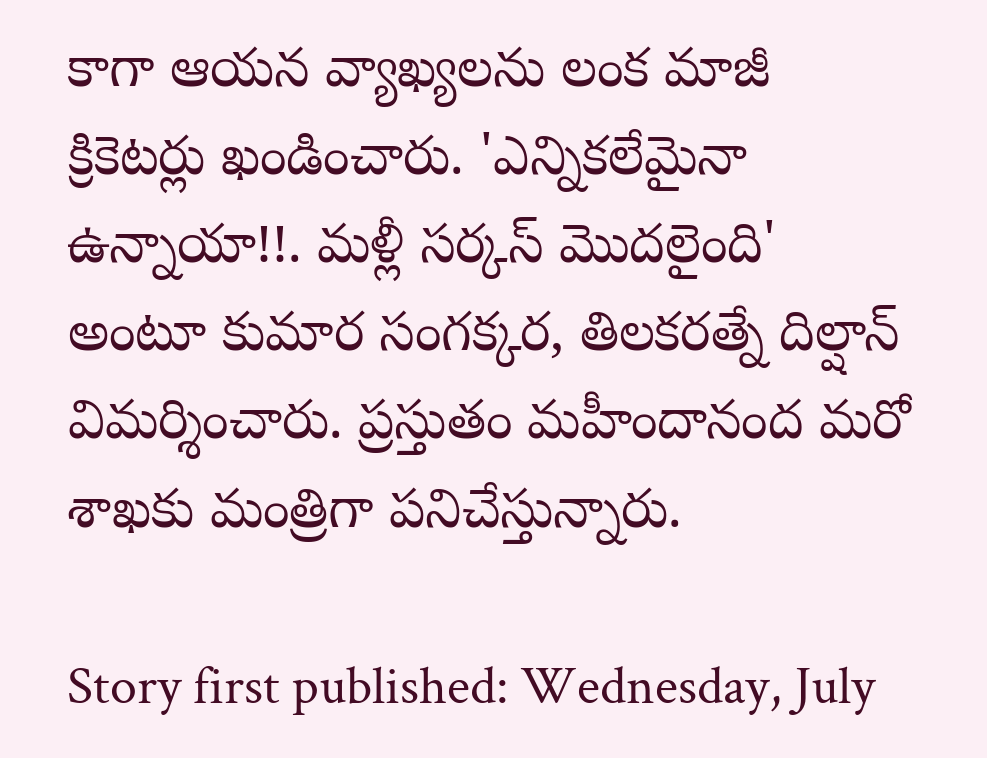కాగా ఆయన వ్యాఖ్యలను లంక మాజీ క్రికెటర్లు ఖండించారు. 'ఎన్నికలేమైనా ఉన్నాయా!!. మళ్లీ సర్కస్‌ మొదలైంది' అంటూ కుమార సంగక్కర, తిలకరత్నే దిల్షాన్‌ విమర్శించారు. ప్రస్తుతం మహీందానంద మరో శాఖకు మంత్రిగా పనిచేస్తున్నారు.

Story first published: Wednesday, July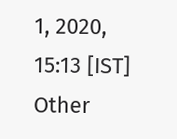1, 2020, 15:13 [IST]
Other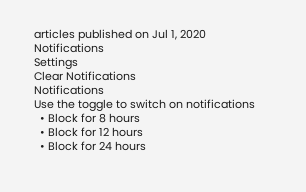articles published on Jul 1, 2020
Notifications
Settings
Clear Notifications
Notifications
Use the toggle to switch on notifications
  • Block for 8 hours
  • Block for 12 hours
  • Block for 24 hours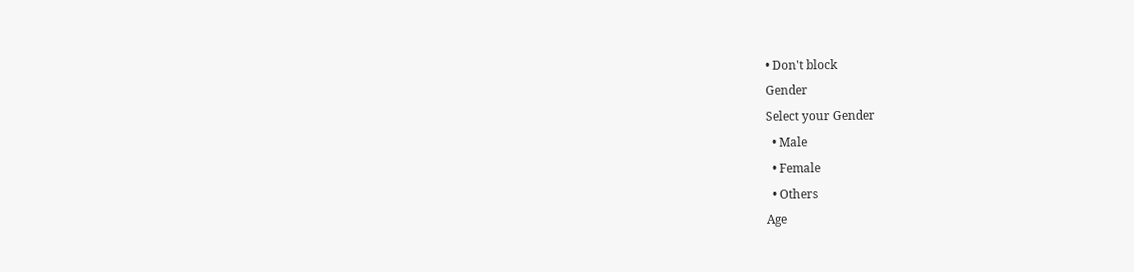• Don't block
Gender
Select your Gender
  • Male
  • Female
  • Others
Age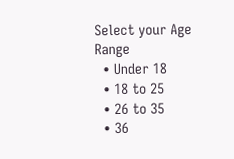Select your Age Range
  • Under 18
  • 18 to 25
  • 26 to 35
  • 36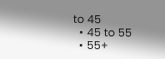to 45
  • 45 to 55
  • 55+